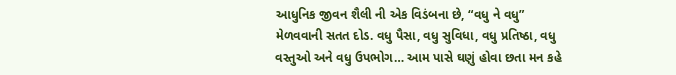આધુનિક જીવન શૈલી ની એક વિડંબના છે, “વધુ ને વધુ” મેળવવાની સતત દોડ. વધુ પૈસા, વધુ સુવિધા, વધુ પ્રતિષ્ઠા, વધુ વસ્તુઓ અને વધુ ઉપભોગ… આમ પાસે ઘણું હોવા છતા મન કહે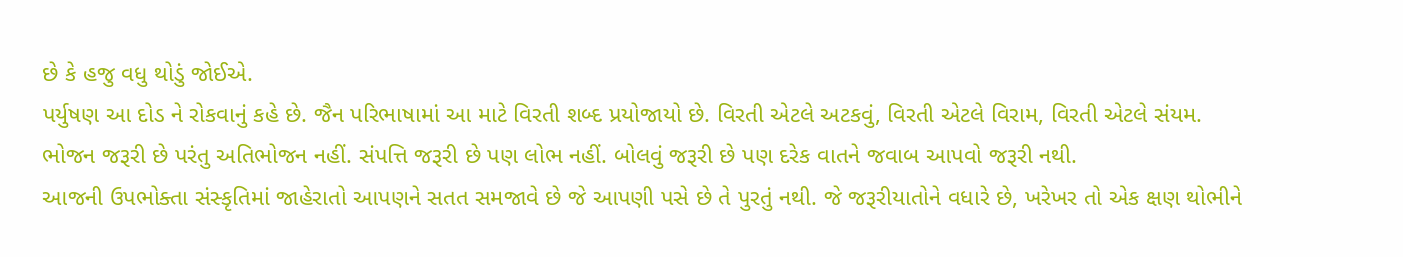છે કે હજુ વધુ થોડું જોઈએ.
પર્યુષણ આ દોડ ને રોકવાનું કહે છે. જૈન પરિભાષામાં આ માટે વિરતી શબ્દ પ્રયોજાયો છે. વિરતી એટલે અટકવું, વિરતી એટલે વિરામ, વિરતી એટલે સંયમ.
ભોજન જરૂરી છે પરંતુ અતિભોજન નહીં. સંપત્તિ જરૂરી છે પણ લોભ નહીં. બોલવું જરૂરી છે પણ દરેક વાતને જવાબ આપવો જરૂરી નથી.
આજની ઉપભોક્તા સંસ્કૃતિમાં જાહેરાતો આપણને સતત સમજાવે છે જે આપણી પસે છે તે પુરતું નથી. જે જરૂરીયાતોને વધારે છે, ખરેખર તો એક ક્ષણ થોભીને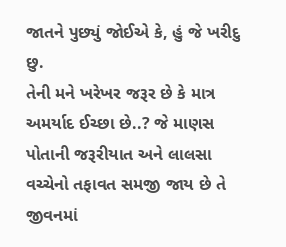જાતને પુછ્યું જોઈએ કે, હું જે ખરીદુ છુ.
તેની મને ખરેખર જરૂર છે કે માત્ર અમર્યાદ ઈચ્છા છે..? જે માણસ પોતાની જરૂરીયાત અને લાલસા વચ્ચેનો તફાવત સમજી જાય છે તે જીવનમાં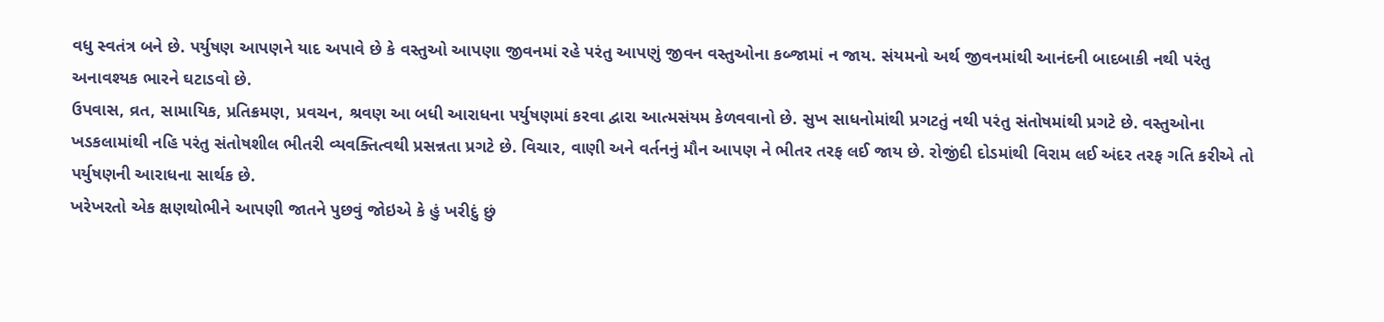વધુ સ્વતંત્ર બને છે. પર્યુષણ આપણને યાદ અપાવે છે કે વસ્તુઓ આપણા જીવનમાં રહે પરંતુ આપણું જીવન વસ્તુઓના કબ્જામાં ન જાય. સંયમનો અર્થ જીવનમાંથી આનંદની બાદબાકી નથી પરંતુ અનાવશ્યક ભારને ઘટાડવો છે.
ઉપવાસ, વ્રત, સામાયિક, પ્રતિક્રમણ, પ્રવચન, શ્રવણ આ બધી આરાધના પર્યુષણમાં કરવા દ્વારા આત્મસંયમ કેળવવાનો છે. સુખ સાધનોમાંથી પ્રગટતું નથી પરંતુ સંતોષમાંથી પ્રગટે છે. વસ્તુઓના ખડકલામાંથી નહિ પરંતુ સંતોષશીલ ભીતરી વ્યવક્તિત્વથી પ્રસન્નતા પ્રગટે છે. વિચાર, વાણી અને વર્તનનું મૌન આપણ ને ભીતર તરફ લઈ જાય છે. રોજીંદી દોડમાંથી વિરામ લઈ અંદર તરફ ગતિ કરીએ તો પર્યુષણની આરાધના સાર્થક છે.
ખરેખરતો એક ક્ષણથોભીને આપણી જાતને પુછવું જોઇએ કે હું ખરીદું છું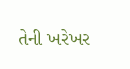તેની ખરેખર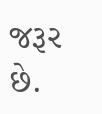જરૂર છે.